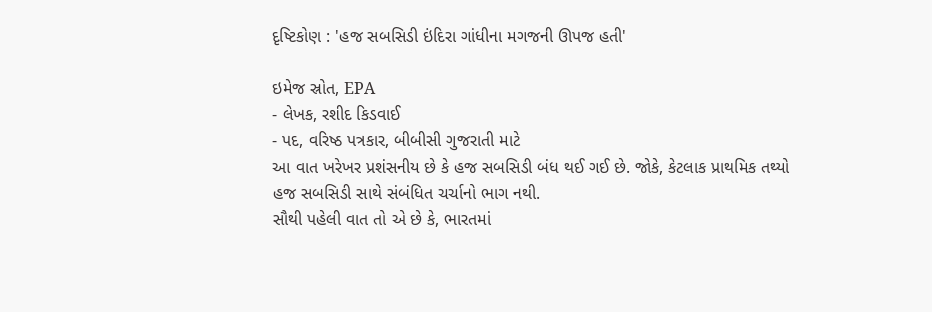દૃષ્ટિકોણ : 'હજ સબસિડી ઇંદિરા ગાંધીના મગજની ઊપજ હતી'

ઇમેજ સ્રોત, EPA
- લેખક, રશીદ કિડવાઈ
- પદ, વરિષ્ઠ પત્રકાર, બીબીસી ગુજરાતી માટે
આ વાત ખરેખર પ્રશંસનીય છે કે હજ સબસિડી બંધ થઈ ગઈ છે. જોકે, કેટલાક પ્રાથમિક તથ્યો હજ સબસિડી સાથે સંબંધિત ચર્ચાનો ભાગ નથી.
સૌથી પહેલી વાત તો એ છે કે, ભારતમાં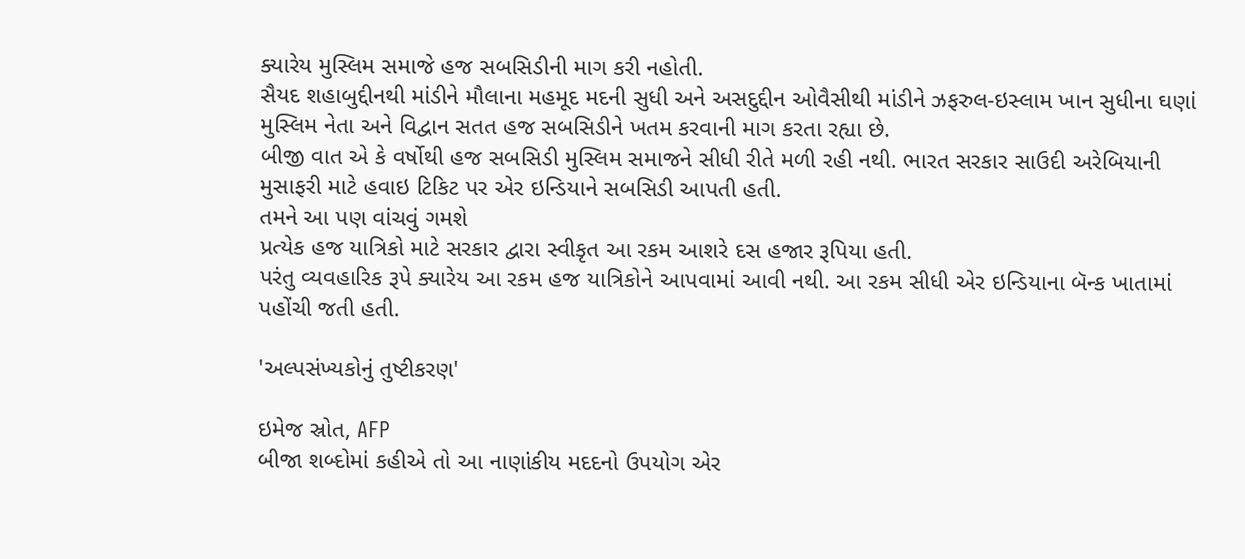ક્યારેય મુસ્લિમ સમાજે હજ સબસિડીની માગ કરી નહોતી.
સૈયદ શહાબુદ્દીનથી માંડીને મૌલાના મહમૂદ મદની સુધી અને અસદુદ્દીન ઓવૈસીથી માંડીને ઝફરુલ-ઇસ્લામ ખાન સુધીના ઘણાં મુસ્લિમ નેતા અને વિદ્વાન સતત હજ સબસિડીને ખતમ કરવાની માગ કરતા રહ્યા છે.
બીજી વાત એ કે વર્ષોથી હજ સબસિડી મુસ્લિમ સમાજને સીધી રીતે મળી રહી નથી. ભારત સરકાર સાઉદી અરેબિયાની મુસાફરી માટે હવાઇ ટિકિટ પર એર ઇન્ડિયાને સબસિડી આપતી હતી.
તમને આ પણ વાંચવું ગમશે
પ્રત્યેક હજ યાત્રિકો માટે સરકાર દ્વારા સ્વીકૃત આ રકમ આશરે દસ હજાર રૂપિયા હતી.
પરંતુ વ્યવહારિક રૂપે ક્યારેય આ રકમ હજ યાત્રિકોને આપવામાં આવી નથી. આ રકમ સીધી એર ઇન્ડિયાના બૅન્ક ખાતામાં પહોંચી જતી હતી.

'અલ્પસંખ્યકોનું તુષ્ટીકરણ'

ઇમેજ સ્રોત, AFP
બીજા શબ્દોમાં કહીએ તો આ નાણાંકીય મદદનો ઉપયોગ એર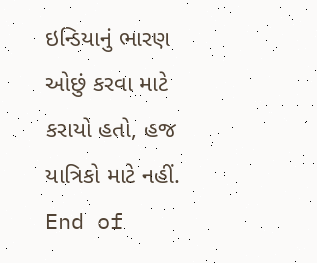ઇન્ડિયાનું ભારણ ઓછું કરવા માટે કરાયો હતો, હજ યાત્રિકો માટે નહીં.
End of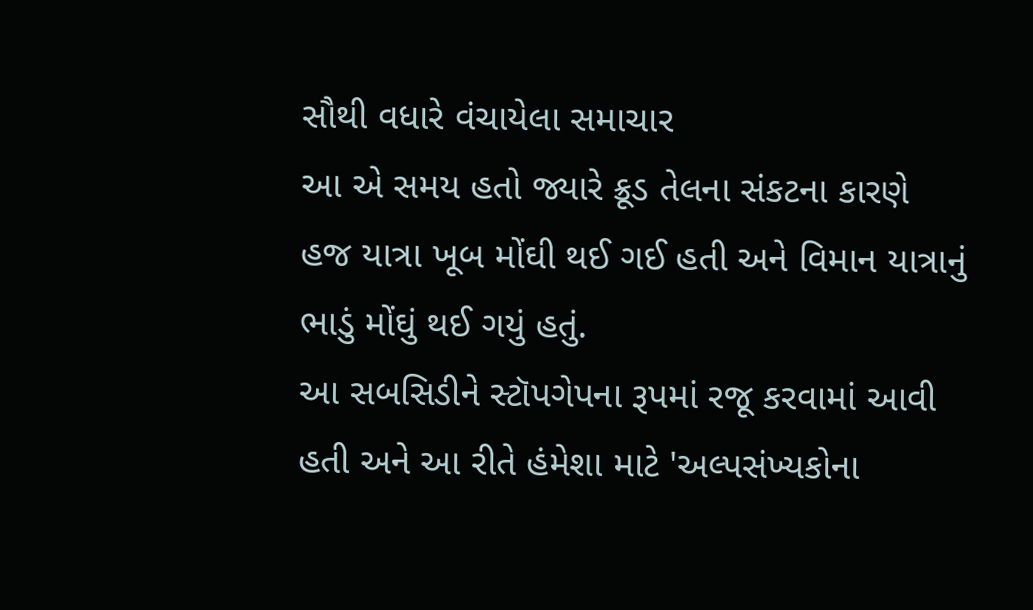સૌથી વધારે વંચાયેલા સમાચાર
આ એ સમય હતો જ્યારે ક્રૂડ તેલના સંકટના કારણે હજ યાત્રા ખૂબ મોંઘી થઈ ગઈ હતી અને વિમાન યાત્રાનું ભાડું મોંઘું થઈ ગયું હતું.
આ સબસિડીને સ્ટૉપગેપના રૂપમાં રજૂ કરવામાં આવી હતી અને આ રીતે હંમેશા માટે 'અલ્પસંખ્યકોના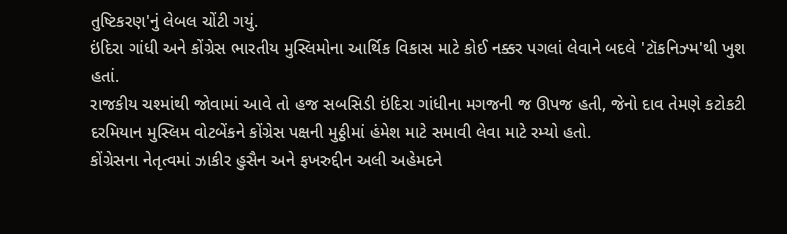તુષ્ટિકરણ'નું લેબલ ચોંટી ગયું.
ઇંદિરા ગાંધી અને કોંગ્રેસ ભારતીય મુસ્લિમોના આર્થિક વિકાસ માટે કોઈ નક્કર પગલાં લેવાને બદલે 'ટૉકનિઝ્મ'થી ખુશ હતાં.
રાજકીય ચશ્માંથી જોવામાં આવે તો હજ સબસિડી ઇંદિરા ગાંધીના મગજની જ ઊપજ હતી, જેનો દાવ તેમણે કટોકટી દરમિયાન મુસ્લિમ વોટબેંકને કોંગ્રેસ પક્ષની મુઠ્ઠીમાં હંમેશ માટે સમાવી લેવા માટે રમ્યો હતો.
કોંગ્રેસના નેતૃત્વમાં ઝાકીર હુસૈન અને ફખરુદ્દીન અલી અહેમદને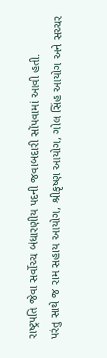રાષ્ટ્રપતિ જેવા સર્વોચ્ચ બંધારણીય પદની જવાબદારી સોંપવામાં આવી હતી.
પરંતુ સાથે જ રામ સહાય આયોગ, શ્રીકૃષ્ણ આયોગ, ગોલ સિંહ આયોગ અને સચ્ચર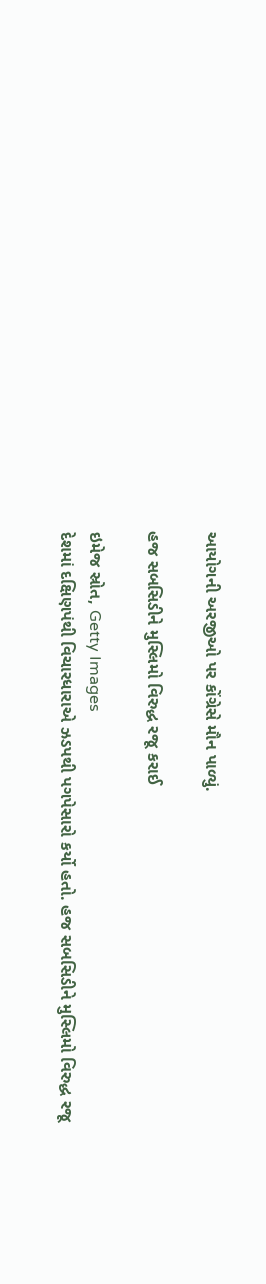આયોગની અરજીઓ પર કોંગ્રેસે મૌન પાળ્યું.

હજ સબસિડીને મુસ્લિમો વિરુદ્ધ રજૂ કરાઈ

ઇમેજ સ્રોત, Getty Images
દેશમાં દક્ષિણપંથી વિચારધારાએ ઝડપથી પગપેસારો કર્યો હતો. હજ સબસિડીને મુસ્લિમો વિરુદ્ધ રજૂ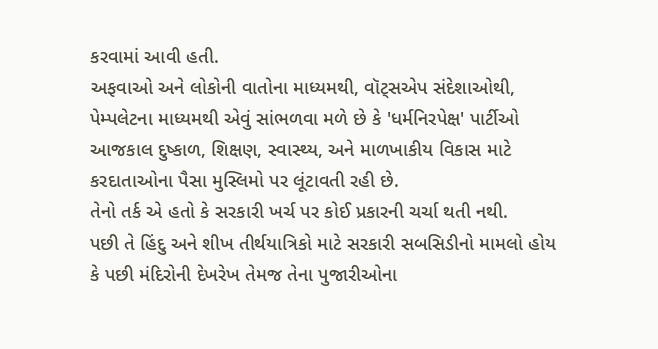કરવામાં આવી હતી.
અફવાઓ અને લોકોની વાતોના માધ્યમથી, વૉટ્સએપ સંદેશાઓથી, પેમ્પલેટના માધ્યમથી એવું સાંભળવા મળે છે કે 'ધર્મનિરપેક્ષ' પાર્ટીઓ આજકાલ દુષ્કાળ, શિક્ષણ, સ્વાસ્થ્ય, અને માળખાકીય વિકાસ માટે કરદાતાઓના પૈસા મુસ્લિમો પર લૂંટાવતી રહી છે.
તેનો તર્ક એ હતો કે સરકારી ખર્ચ પર કોઈ પ્રકારની ચર્ચા થતી નથી.
પછી તે હિંદુ અને શીખ તીર્થયાત્રિકો માટે સરકારી સબસિડીનો મામલો હોય કે પછી મંદિરોની દેખરેખ તેમજ તેના પુજારીઓના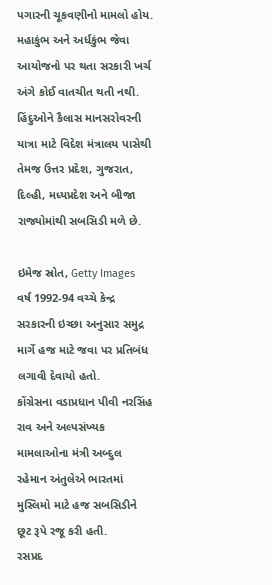પગારની ચૂકવણીનો મામલો હોય.
મહાકુંભ અને અર્ધકુંભ જેવા આયોજનો પર થતા સરકારી ખર્ચ અંગે કોઈ વાતચીત થતી નથી.
હિંદુઓને કૈલાસ માનસરોવરની યાત્રા માટે વિદેશ મંત્રાલય પાસેથી તેમજ ઉત્તર પ્રદેશ, ગુજરાત, દિલ્હી, મધ્યપ્રદેશ અને બીજા રાજ્યોમાંથી સબસિડી મળે છે.

ઇમેજ સ્રોત, Getty Images
વર્ષ 1992-94 વચ્ચે કેન્દ્ર સરકારની ઇચ્છા અનુસાર સમુદ્ર માર્ગે હજ માટે જવા પર પ્રતિબંધ લગાવી દેવાયો હતો.
કોંગ્રેસના વડાપ્રધાન પીવી નરસિંહ રાવ અને અલ્પસંખ્યક મામલાઓના મંત્રી અબ્દુલ રહેમાન અંતુલેએ ભારતમાં મુસ્લિમો માટે હજ સબસિડીને છૂટ રૂપે રજૂ કરી હતી.
રસપ્રદ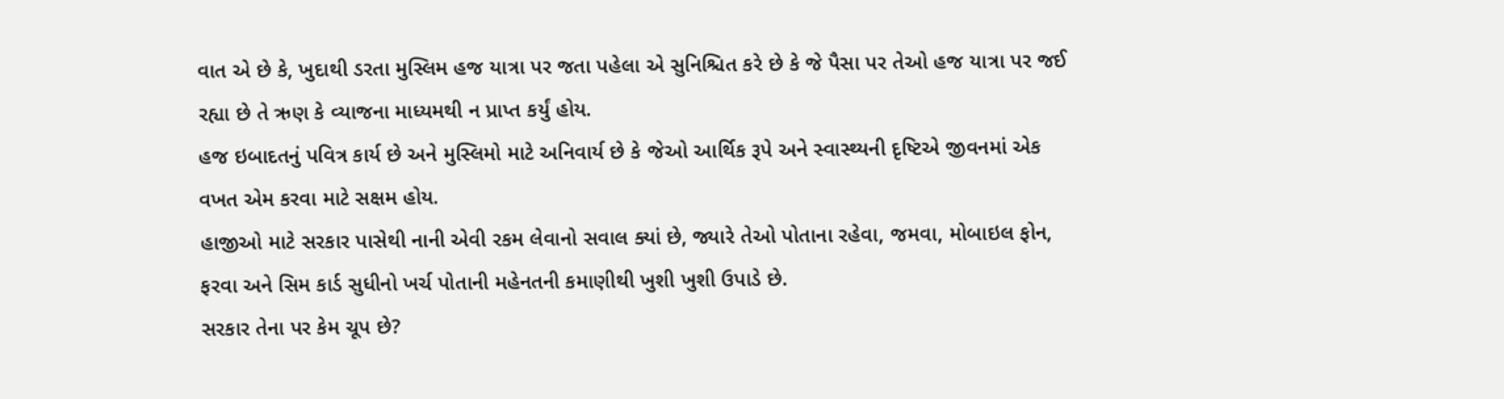વાત એ છે કે, ખુદાથી ડરતા મુસ્લિમ હજ યાત્રા પર જતા પહેલા એ સુનિશ્ચિત કરે છે કે જે પૈસા પર તેઓ હજ યાત્રા પર જઈ રહ્યા છે તે ઋણ કે વ્યાજના માધ્યમથી ન પ્રાપ્ત કર્યું હોય.
હજ ઇબાદતનું પવિત્ર કાર્ય છે અને મુસ્લિમો માટે અનિવાર્ય છે કે જેઓ આર્થિક રૂપે અને સ્વાસ્થ્યની દૃષ્ટિએ જીવનમાં એક વખત એમ કરવા માટે સક્ષમ હોય.
હાજીઓ માટે સરકાર પાસેથી નાની એવી રકમ લેવાનો સવાલ ક્યાં છે, જ્યારે તેઓ પોતાના રહેવા, જમવા, મોબાઇલ ફોન, ફરવા અને સિમ કાર્ડ સુધીનો ખર્ચ પોતાની મહેનતની કમાણીથી ખુશી ખુશી ઉપાડે છે.
સરકાર તેના પર કેમ ચૂપ છે?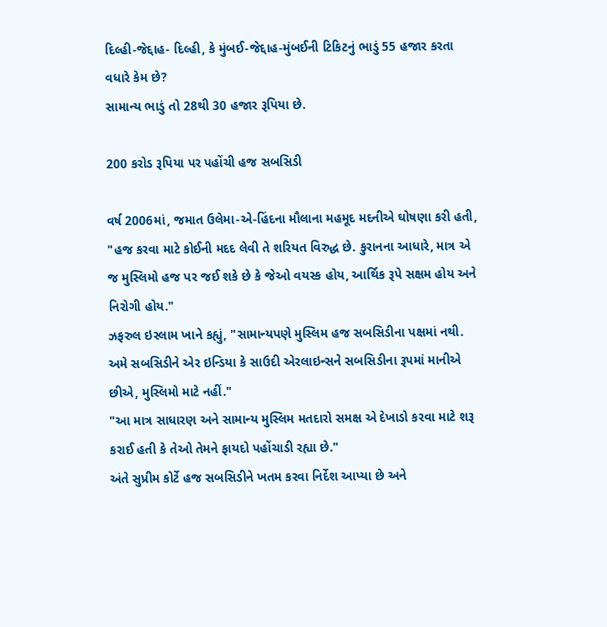દિલ્હી-જેદ્દાહ- દિલ્હી, કે મુંબઈ-જેદ્દાહ-મુંબઈની ટિકિટનું ભાડું 55 હજાર કરતા વધારે કેમ છે?
સામાન્ય ભાડું તો 28થી 30 હજાર રૂપિયા છે.

200 કરોડ રૂપિયા પર પહોંચી હજ સબસિડી

વર્ષ 2006માં, જમાત ઉલેમા-એ-હિંદના મૌલાના મહમૂદ મદનીએ ઘોષણા કરી હતી, "હજ કરવા માટે કોઈની મદદ લેવી તે શરિયત વિરુદ્ધ છે. કુરાનના આધારે, માત્ર એ જ મુસ્લિમો હજ પર જઈ શકે છે કે જેઓ વયસ્ક હોય, આર્થિક રૂપે સક્ષમ હોય અને નિરોગી હોય."
ઝફરુલ ઇસ્લામ ખાને કહ્યું, "સામાન્યપણે મુસ્લિમ હજ સબસિડીના પક્ષમાં નથી. અમે સબસિડીને એર ઇન્ડિયા કે સાઉદી એરલાઇન્સને સબસિડીના રૂપમાં માનીએ છીએ, મુસ્લિમો માટે નહીં."
"આ માત્ર સાધારણ અને સામાન્ય મુસ્લિમ મતદારો સમક્ષ એ દેખાડો કરવા માટે શરૂ કરાઈ હતી કે તેઓ તેમને ફાયદો પહોંચાડી રહ્યા છે."
અંતે સુપ્રીમ કોર્ટે હજ સબસિડીને ખતમ કરવા નિર્દેશ આપ્યા છે અને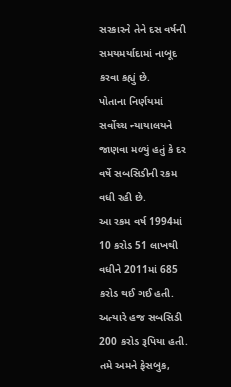સરકારને તેને દસ વર્ષની સમયમર્યાદામાં નાબૂદ કરવા કહ્યું છે.
પોતાના નિર્ણયમાં સર્વોચ્ચ ન્યાયાલયને જાણવા મળ્યું હતું કે દર વર્ષે સબસિડીની રકમ વધી રહી છે.
આ રકમ વર્ષ 1994માં 10 કરોડ 51 લાખથી વધીને 2011માં 685 કરોડ થઈ ગઈ હતી.
અત્યારે હજ સબસિડી 200 કરોડ રૂપિયા હતી.
તમે અમને ફેસબુક,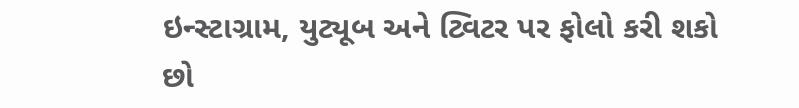ઇન્સ્ટાગ્રામ, યુટ્યૂબ અને ટ્વિટર પર ફોલો કરી શકો છો